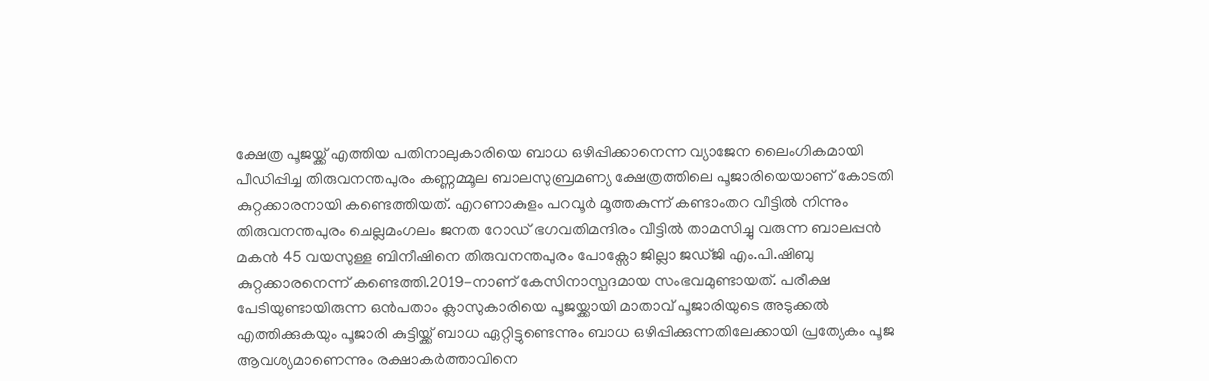ക്ഷേത്ര പൂജയ്ക്ക് എത്തിയ പതിനാലുകാരിയെ ബാധ ഒഴിപ്പിക്കാനെന്ന വ്യാജേന ലൈംഗികമായി പീഡിപ്പിച്ച തിരുവനന്തപുരം കണ്ണമ്മൂല ബാലസുബ്രമണ്യ ക്ഷേത്രത്തിലെ പൂജാരിയെയാണ് കോടതി കുറ്റക്കാരനായി കണ്ടെത്തിയത്. എറണാകുളം പറവൂർ മൂത്തകുന്ന് കണ്ടാംതറ വീട്ടിൽ നിന്നും തിരുവനന്തപുരം ചെല്ലമംഗലം ജനത റോഡ് ഭഗവതിമന്ദിരം വീട്ടിൽ താമസിച്ചു വരുന്ന ബാലപ്പൻ മകൻ 45 വയസുള്ള ബിനീഷിനെ തിരുവനന്തപുരം പോക്സോ ജില്ലാ ജഡ്ജി എം.പി.ഷിബു കുറ്റക്കാരനെന്ന് കണ്ടെത്തി.2019-നാണ് കേസിനാസ്പദമായ സംഭവമുണ്ടായത്. പരീക്ഷ പേടിയുണ്ടായിരുന്ന ഒൻപതാം ക്ലാസുകാരിയെ പൂജയ്ക്കായി മാതാവ് പൂജാരിയുടെ അടുക്കൽ എത്തിക്കുകയും പൂജാരി കുട്ടിയ്ക്ക് ബാധ ഏറ്റിട്ടുണ്ടെന്നും ബാധ ഒഴിപ്പിക്കുന്നതിലേക്കായി പ്രത്യേകം പൂജ ആവശ്യമാണെന്നും രക്ഷാകർത്താവിനെ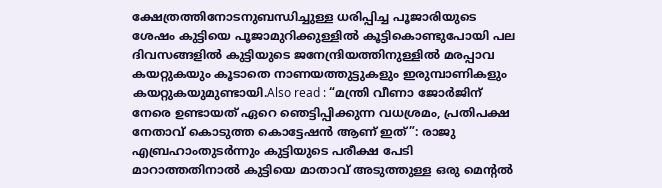ക്ഷേത്രത്തിനോടനുബന്ധിച്ചുള്ള ധരിപ്പിച്ച പൂജാരിയുടെ ശേഷം കുട്ടിയെ പൂജാമുറിക്കുള്ളിൽ കൂട്ടികൊണ്ടുപോയി പല ദിവസങ്ങളിൽ കുട്ടിയുടെ ജനേന്ദ്രിയത്തിനുള്ളിൽ മരപ്പാവ കയറ്റുകയും കൂടാതെ നാണയത്തുട്ടുകളും ഇരുമ്പാണികളും കയറ്റുകയുമുണ്ടായി.Also read : “മന്ത്രി വീണാ ജോർജിന് നേരെ ഉണ്ടായത് ഏറെ ഞെട്ടിപ്പിക്കുന്ന വധശ്രമം, പ്രതിപക്ഷ നേതാവ് കൊടുത്ത കൊട്ടേഷൻ ആണ് ഇത്”: രാജു എബ്രഹാംതുടർന്നും കുട്ടിയുടെ പരീക്ഷ പേടി മാറാത്തതിനാൽ കുട്ടിയെ മാതാവ് അടുത്തുള്ള ഒരു മെൻ്റൽ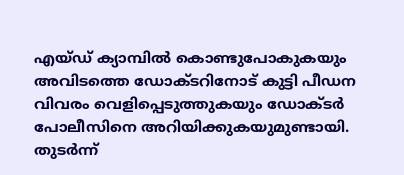എയ്ഡ് ക്യാമ്പിൽ കൊണ്ടുപോകുകയും അവിടത്തെ ഡോക്ടറിനോട് കുട്ടി പീഡന വിവരം വെളിപ്പെടുത്തുകയും ഡോക്ടർ പോലീസിനെ അറിയിക്കുകയുമുണ്ടായി. തുടർന്ന്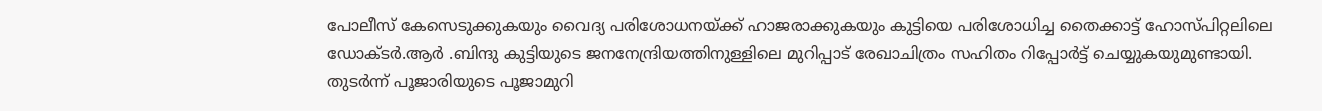പോലീസ് കേസെടുക്കുകയും വൈദ്യ പരിശോധനയ്ക്ക് ഹാജരാക്കുകയും കുട്ടിയെ പരിശോധിച്ച തൈക്കാട്ട് ഹോസ്പിറ്റലിലെ ഡോക്ടർ.ആർ .ബിന്ദു കുട്ടിയുടെ ജനനേന്ദ്രിയത്തിനുള്ളിലെ മുറിപ്പാട് രേഖാചിത്രം സഹിതം റിപ്പോർട്ട് ചെയ്യുകയുമുണ്ടായി. തുടർന്ന് പൂജാരിയുടെ പൂജാമുറി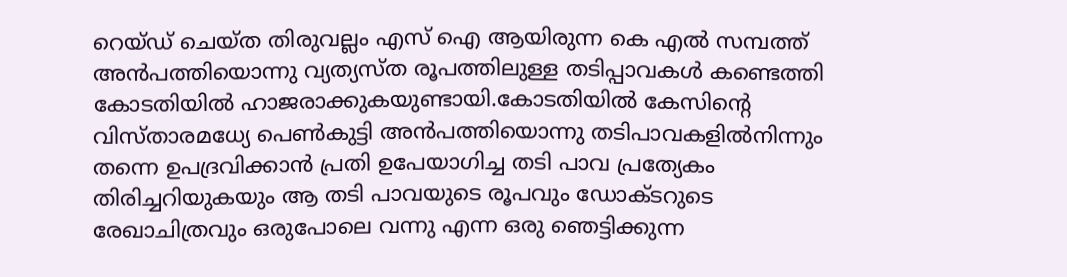റെയ്ഡ് ചെയ്ത തിരുവല്ലം എസ് ഐ ആയിരുന്ന കെ എൽ സമ്പത്ത് അൻപത്തിയൊന്നു വ്യത്യസ്ത രൂപത്തിലുള്ള തടിപ്പാവകൾ കണ്ടെത്തി കോടതിയിൽ ഹാജരാക്കുകയുണ്ടായി.കോടതിയിൽ കേസിൻ്റെ വിസ്താരമധ്യേ പെൺകുട്ടി അൻപത്തിയൊന്നു തടിപാവകളിൽനിന്നും തന്നെ ഉപദ്രവിക്കാൻ പ്രതി ഉപേയാഗിച്ച തടി പാവ പ്രത്യേകം തിരിച്ചറിയുകയും ആ തടി പാവയുടെ രൂപവും ഡോക്ടറുടെ രേഖാചിത്രവും ഒരുപോലെ വന്നു എന്ന ഒരു ഞെട്ടിക്കുന്ന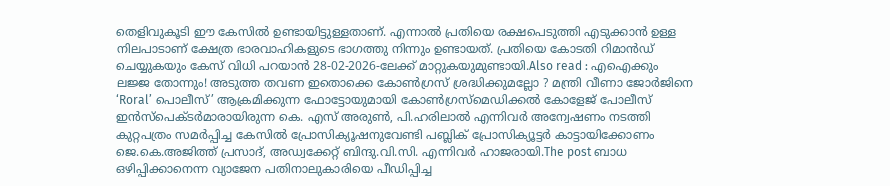തെളിവുകൂടി ഈ കേസിൽ ഉണ്ടായിട്ടുള്ളതാണ്. എന്നാൽ പ്രതിയെ രക്ഷപെടുത്തി എടുക്കാൻ ഉള്ള നിലപാടാണ് ക്ഷേത്ര ഭാരവാഹികളുടെ ഭാഗത്തു നിന്നും ഉണ്ടായത്. പ്രതിയെ കോടതി റിമാൻഡ് ചെയ്യുകയും കേസ് വിധി പറയാൻ 28-02-2026-ലേക്ക് മാറ്റുകയുമുണ്ടായി.Also read : എഐക്കും ലജ്ജ തോന്നും! അടുത്ത തവണ ഇതൊക്കെ കോൺഗ്രസ് ശ്രദ്ധിക്കുമല്ലോ ? മന്ത്രി വീണാ ജോർജിനെ ‘Roral’ പൊലീസ്’ ആക്രമിക്കുന്ന ഫോട്ടോയുമായി കോൺഗ്രസ്മെഡിക്കൽ കോളേജ് പോലീസ് ഇൻസ്പെക്ടർമാരായിരുന്ന കെ. എസ് അരുൺ, പി.ഹരിലാൽ എന്നിവർ അന്വേഷണം നടത്തി കുറ്റപത്രം സമർപ്പിച്ച കേസിൽ പ്രോസിക്യൂഷനുവേണ്ടി പബ്ലിക് പ്രോസിക്യൂട്ടർ കാട്ടായിക്കോണം ജെ.കെ.അജിത്ത് പ്രസാദ്, അഡ്വക്കേറ്റ് ബിന്ദു.വി.സി. എന്നിവർ ഹാജരായി.The post ബാധ ഒഴിപ്പിക്കാനെന്ന വ്യാജേന പതിനാലുകാരിയെ പീഡിപ്പിച്ച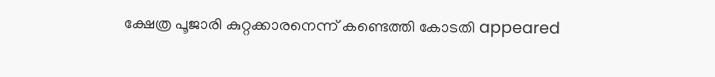ക്ഷേത്ര പൂജാരി കുറ്റക്കാരനെന്ന് കണ്ടെത്തി കോടതി appeared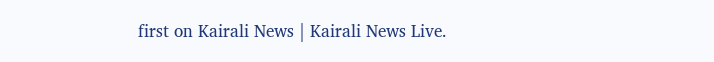first on Kairali News | Kairali News Live.